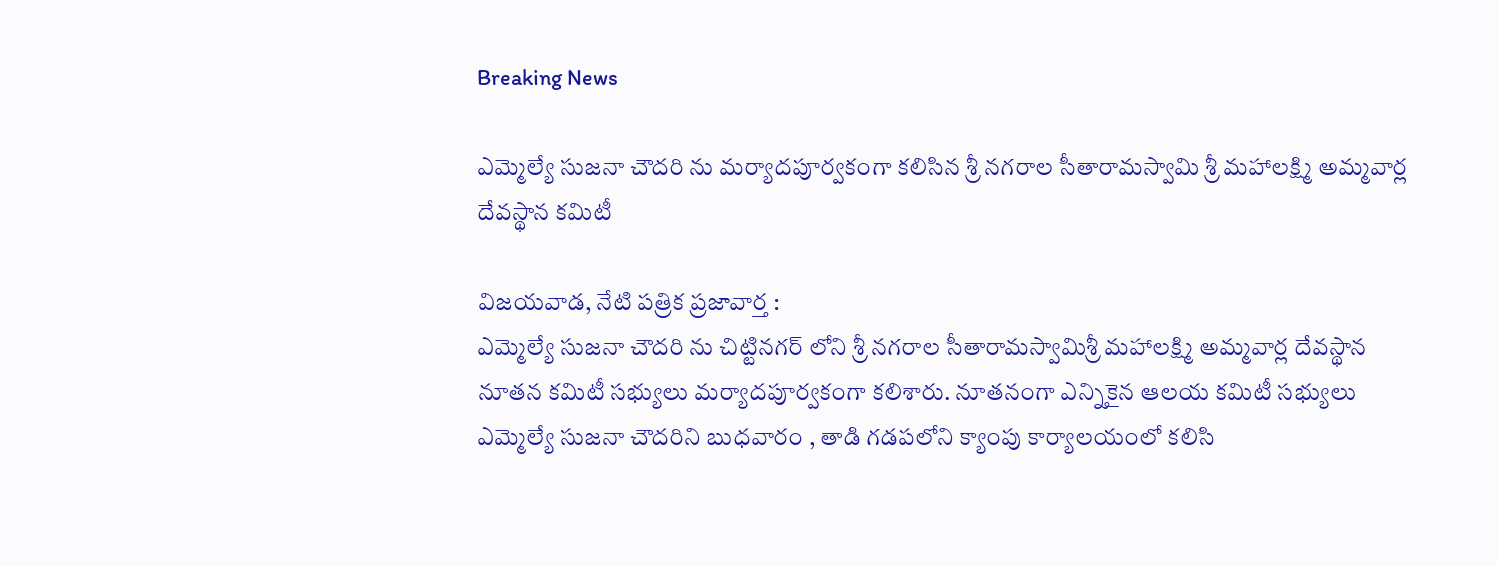Breaking News

ఎమ్మెల్యే సుజనా చౌదరి ను మర్యాదపూర్వకంగా కలిసిన శ్రీ నగరాల సీతారామస్వామి శ్రీ మహాలక్ష్మి అమ్మవార్ల దేవస్థాన కమిటీ

విజయవాడ, నేటి పత్రిక ప్రజావార్త :
ఎమ్మెల్యే సుజనా చౌదరి ను చిట్టినగర్ లోని శ్రీ నగరాల సీతారామస్వామిశ్రీ మహాలక్ష్మి అమ్మవార్ల దేవస్థాన నూతన కమిటీ సభ్యులు మర్యాదపూర్వకంగా కలిశారు. నూతనంగా ఎన్నికైన ఆలయ కమిటీ సభ్యులు ఎమ్మెల్యే సుజనా చౌదరిని బుధవారం , తాడి గడపలోని క్యాంపు కార్యాలయంలో కలిసి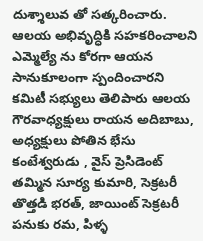దుశ్శాలువ తో సత్కరించారు. ఆలయ అభివృద్ధికి సహకరించాలని ఎమ్మెల్యే ను కోరగా ఆయన సానుకూలంగా స్పందించారని కమిటీ సభ్యులు తెలిపారు ఆలయ గౌరవాధ్యక్షులు రాయన అదిబాబు, అధ్యక్షులు పోతిన భేసు కంటేశ్వరుడు , వైస్ ప్రెసిడెంట్ తమ్మిన సూర్య కుమారి, సెక్రటరీ తొత్తడి భరత్, జాయింట్ సెక్రటరీ పనుకు రమ, పిళ్ళ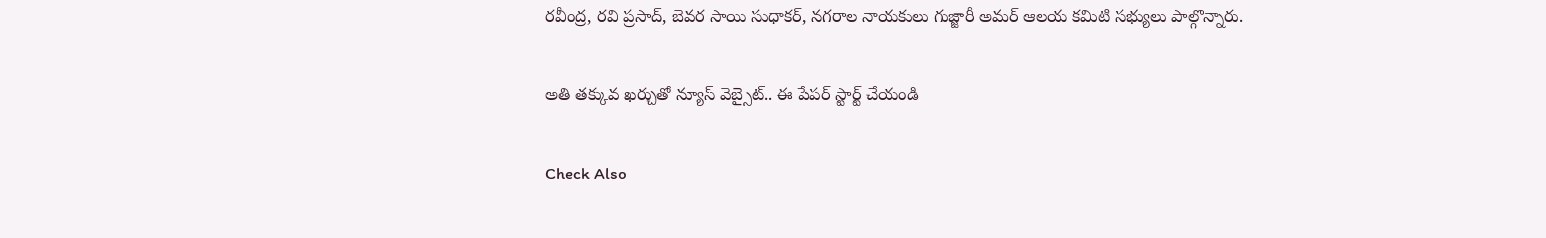రవీంద్ర, రవి ప్రసాద్, బెవర సాయి సుధాకర్, నగరాల నాయకులు గుజ్జారీ అమర్ ఆలయ కమిటి సభ్యులు పాల్గొన్నారు.

అతి తక్కువ ఖర్చుతో న్యూస్ వెబ్సైట్.. ఈ పేపర్ స్టార్ట్ చేయండి

Check Also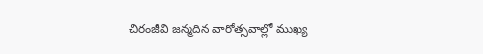చిరంజీవి జన్మదిన వారోత్సవాల్లో ముఖ్య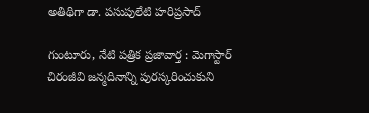అతిథిగా డా. పసుపులేటి హరిప్రసాద్

గుంటూరు, నేటి పత్రిక ప్రజావార్త : మెగాస్టార్ చిరంజీవి జన్మదినాన్ని పురస్కరించుకుని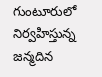గుంటూరులో నిర్వహిస్తున్న జన్మదిన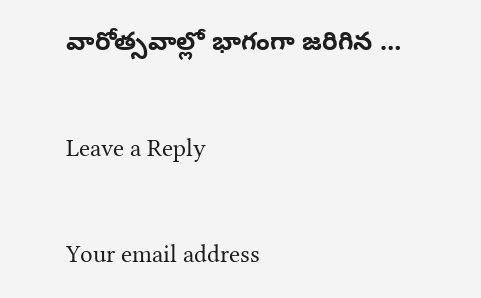వారోత్సవాల్లో భాగంగా జరిగిన …

Leave a Reply

Your email address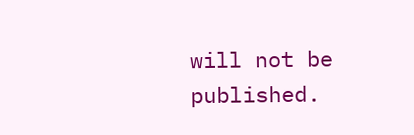will not be published.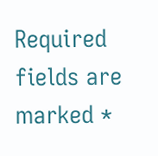Required fields are marked *